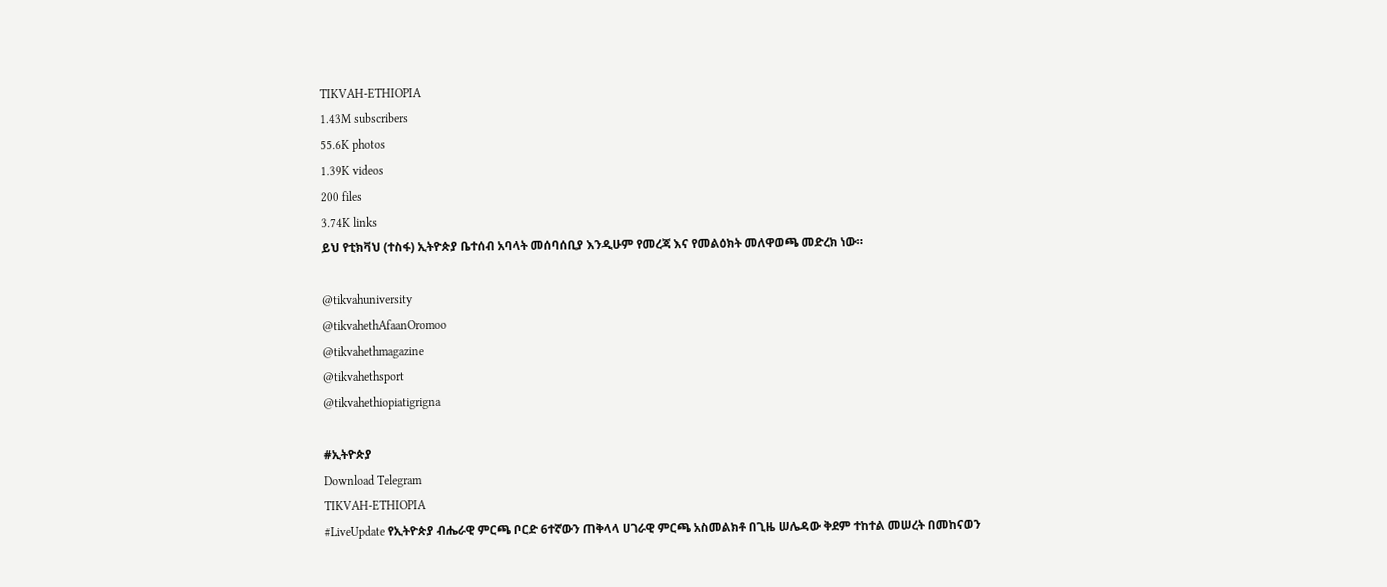TIKVAH-ETHIOPIA
1.43M subscribers
55.6K photos
1.39K videos
200 files
3.74K links
ይህ የቲክቫህ (ተስፋ) ኢትዮጵያ ቤተሰብ አባላት መሰባሰቢያ እንዲሁም የመረጃ እና የመልዕክት መለዋወጫ መድረክ ነው።

@tikvahuniversity
@tikvahethAfaanOromoo
@tikvahethmagazine
@tikvahethsport
@tikvahethiopiatigrigna

#ኢትዮጵያ
Download Telegram
TIKVAH-ETHIOPIA
#LiveUpdate የኢትዮጵያ ብሔራዊ ምርጫ ቦርድ 6ተኛውን ጠቅላላ ሀገራዊ ምርጫ አስመልክቶ በጊዜ ሠሌዳው ቅደም ተከተል መሠረት በመከናወን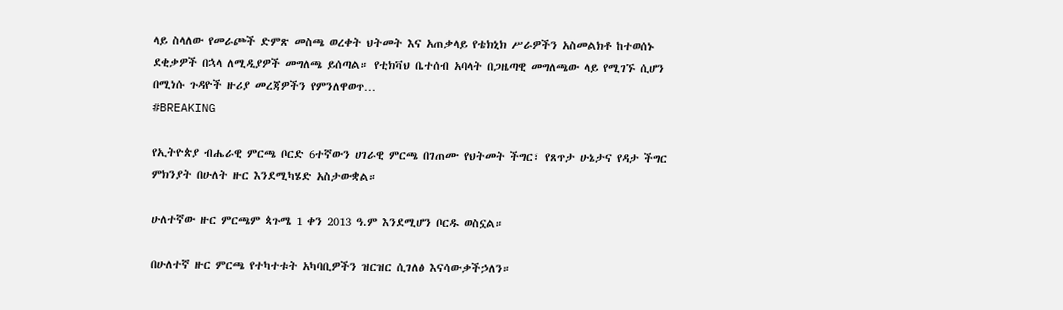ላይ ስላለው የመራጮች ድምጽ መስጫ ወረቀት ህትመት እና አጠቃላይ የቴክኒክ ሥራዎችን አስመልክቶ ከተወሰኑ ደቂቃዎች በኋላ ለሚዲያዎች መግለጫ ይሰጣል። የቲክቫህ ቤተሰብ አባላት በጋዜጣዊ መግለጫው ላይ የሚገኙ ሲሆን በሚነሱ ጉዳዮች ዙሪያ መረጃዎችን የምንለዋወጥ…
#BREAKING

የኢትዮጵያ ብሔራዊ ምርጫ ቦርድ 6ተኛውን ሀገራዊ ምርጫ በገጠሙ የህትመት ችግር፣ የጸጥታ ሁኔታና የዳታ ችግር ምክንያት በሁለት ዙር እንደሚካሄድ አስታውቋል።

ሁለተኛው ዙር ምርጫም ጳጉሜ 1 ቀን 2013 ዓ.ም እንደሚሆን ቦርዱ ወስኗል።

በሁለተኛ ዙር ምርጫ የተካተቱት አካባቢዎችን ዝርዝር ሲገለፅ እናሳውቃችኃለን።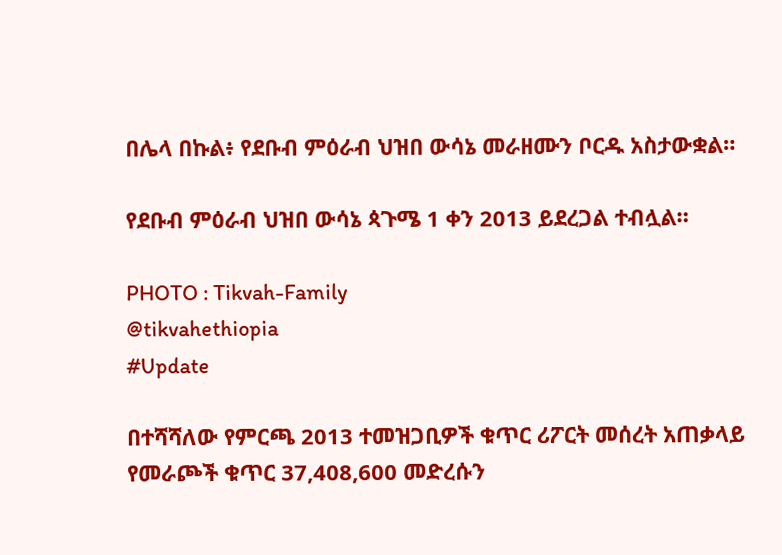በሌላ በኩል፥ የደቡብ ምዕራብ ህዝበ ውሳኔ መራዘሙን ቦርዱ አስታውቋል።

የደቡብ ምዕራብ ህዝበ ውሳኔ ጳጉሜ 1 ቀን 2013 ይደረጋል ተብሏል።

PHOTO : Tikvah-Family
@tikvahethiopia
#Update

በተሻሻለው የምርጫ 2013 ተመዝጋቢዎች ቁጥር ሪፖርት መሰረት አጠቃላይ የመራጮች ቁጥር 37,408,600 መድረሱን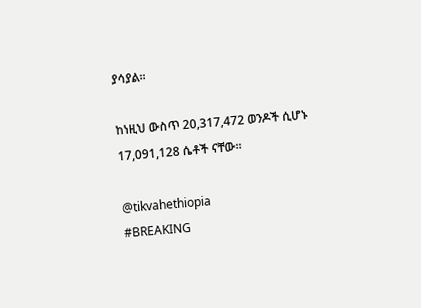ያሳያል።

ከነዚህ ውስጥ 20,317,472 ወንዶች ሲሆኑ 17,091,128 ሴቶች ናቸው።

@tikvahethiopia
#BREAKING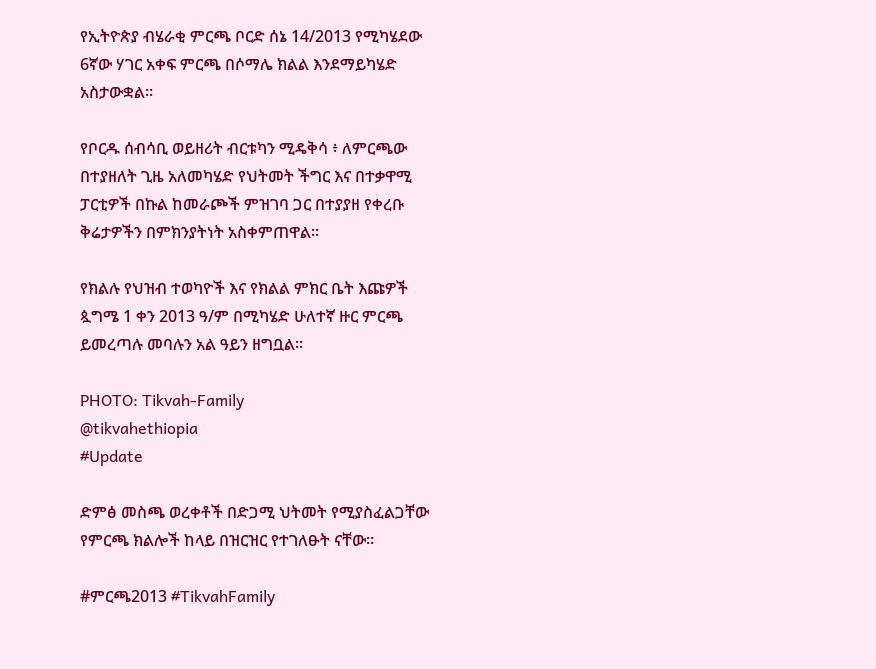የኢትዮጵያ ብሄራቂ ምርጫ ቦርድ ሰኔ 14/2013 የሚካሄደው 6ኛው ሃገር አቀፍ ምርጫ በሶማሌ ክልል እንደማይካሄድ አስታውቋል።

የቦርዱ ሰብሳቢ ወይዘሪት ብርቱካን ሚዴቅሳ ፥ ለምርጫው በተያዘለት ጊዜ አለመካሄድ የህትመት ችግር እና በተቃዋሚ ፓርቲዎች በኩል ከመራጮች ምዝገባ ጋር በተያያዘ የቀረቡ ቅሬታዎችን በምክንያትነት አስቀምጠዋል።

የክልሉ የህዝብ ተወካዮች እና የክልል ምክር ቤት እጩዎች ጷግሜ 1 ቀን 2013 ዓ/ም በሚካሄድ ሁለተኛ ዙር ምርጫ ይመረጣሉ መባሉን አል ዓይን ዘግቧል።

PHOTO: Tikvah-Family
@tikvahethiopia
#Update

ድምፅ መስጫ ወረቀቶች በድጋሚ ህትመት የሚያስፈልጋቸው የምርጫ ክልሎች ከላይ በዝርዝር የተገለፁት ናቸው።

#ምርጫ2013 #TikvahFamily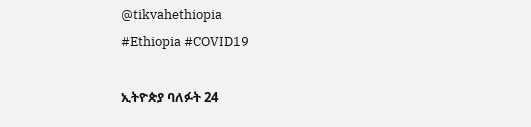@tikvahethiopia
#Ethiopia #COVID19

ኢትዮጵያ ባለፉት 24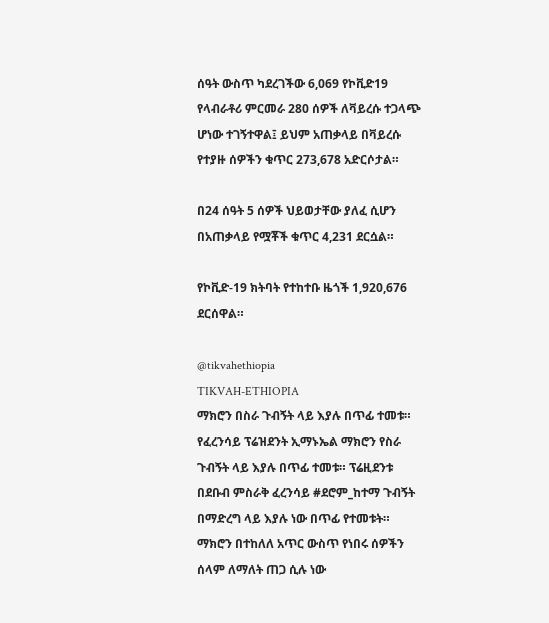ሰዓት ውስጥ ካደረገችው 6,069 የኮቪድ19 የላብራቶሪ ምርመራ 280 ሰዎች ለቫይረሱ ተጋላጭ ሆነው ተገኝተዋል፤ ይህም አጠቃላይ በቫይረሱ የተያዙ ሰዎችን ቁጥር 273,678 አድርሶታል።

በ24 ሰዓት 5 ሰዎች ህይወታቸው ያለፈ ሲሆን በአጠቃላይ የሟቾች ቁጥር 4,231 ደርሷል።

የኮቪድ-19 ክትባት የተከተቡ ዜጎች 1,920,676 ደርሰዋል።

@tikvahethiopia
TIKVAH-ETHIOPIA
ማክሮን በስራ ጉብኝት ላይ እያሉ በጥፊ ተመቱ። የፈረንሳይ ፕሬዝደንት ኢማኑኤል ማክሮን የስራ ጉብኝት ላይ እያሉ በጥፊ ተመቱ። ፕሬዚደንቱ በደቡብ ምስራቅ ፈረንሳይ #ደሮም_ከተማ ጉብኝት በማድረግ ላይ እያሉ ነው በጥፊ የተመቱት። ማክሮን በተከለለ አጥር ውስጥ የነበሩ ሰዎችን ሰላም ለማለት ጠጋ ሲሉ ነው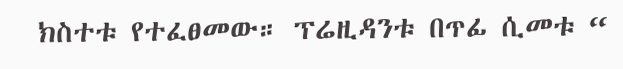ክስተቱ የተፈፀመው። ፕሬዚዳንቱ በጥፊ ሲመቱ “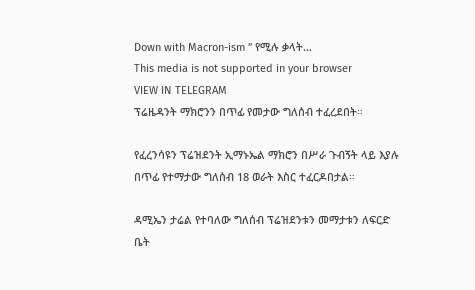Down with Macron-ism ” የሚሉ ቃላት…
This media is not supported in your browser
VIEW IN TELEGRAM
ፕሬዜዳንት ማክሮንን በጥፊ የመታው ግለሰብ ተፈረደበት።

የፈረንሳዩን ፕሬዝደንት ኢማኑኤል ማክሮን በሥራ ጉብኝት ላይ እያሉ በጥፊ የተማታው ግለሰብ 18 ወራት እስር ተፈርዶበታል።

ዳሚኤን ታሬል የተባለው ግለሰብ ፕሬዝደንቱን መማታቱን ለፍርድ ቤት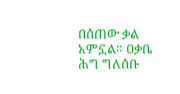በሰጠው ቃል አምኗል። ዐቃቤ ሕግ ግለሰቡ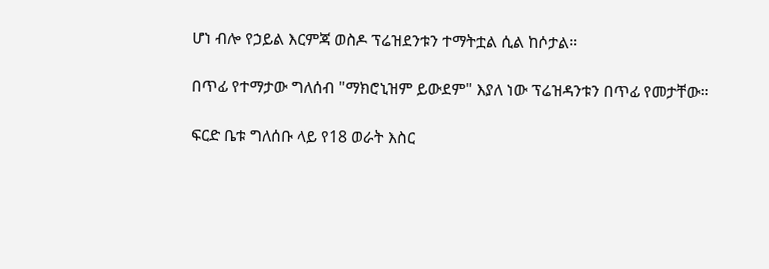ሆነ ብሎ የኃይል እርምጃ ወስዶ ፕሬዝደንቱን ተማትቷል ሲል ከሶታል።

በጥፊ የተማታው ግለሰብ "ማክሮኒዝም ይውደም" እያለ ነው ፕሬዝዳንቱን በጥፊ የመታቸው።

ፍርድ ቤቱ ግለሰቡ ላይ የ18 ወራት እስር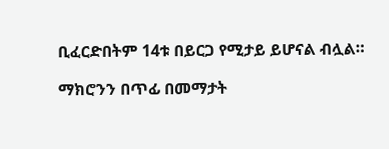ቢፈርድበትም 14ቱ በይርጋ የሚታይ ይሆናል ብሏል።

ማክሮንን በጥፊ በመማታት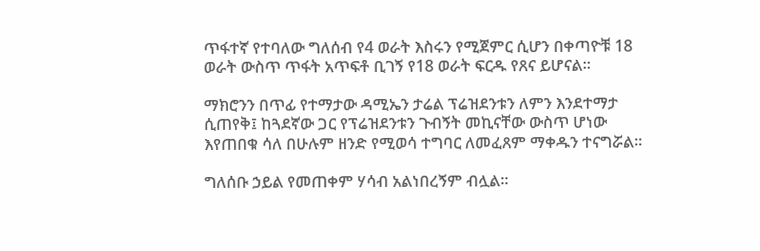ጥፋተኛ የተባለው ግለሰብ የ4 ወራት እስሩን የሚጀምር ሲሆን በቀጣዮቹ 18 ወራት ውስጥ ጥፋት አጥፍቶ ቢገኝ የ18 ወራት ፍርዱ የጸና ይሆናል።

ማክሮንን በጥፊ የተማታው ዳሚኤን ታሬል ፕሬዝደንቱን ለምን እንደተማታ ሲጠየቅ፤ ከጓደኛው ጋር የፕሬዝደንቱን ጉብኝት መኪናቸው ውስጥ ሆነው እየጠበቁ ሳለ በሁሉም ዘንድ የሚወሳ ተግባር ለመፈጸም ማቀዱን ተናግሯል።

ግለሰቡ ኃይል የመጠቀም ሃሳብ አልነበረኝም ብሏል።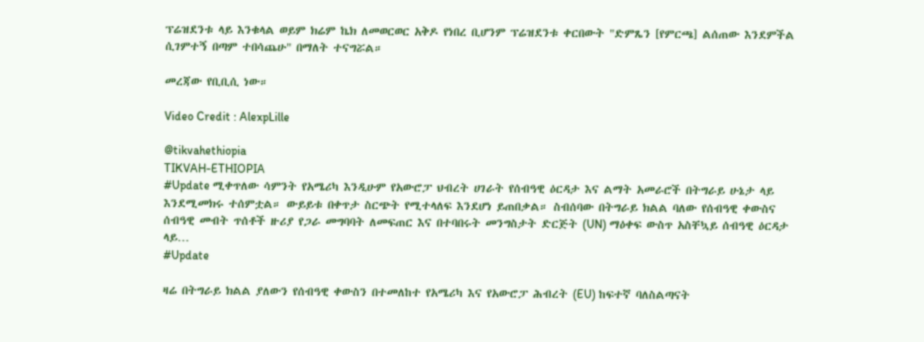ፕሬዝደንቱ ላይ እንቁላል ወይም ክሬም ኬክ ለመወርወር አቅዶ የነበረ ቢሆንም ፕሬዝደንቱ ቀርበውት "ድምጼን [የምርጫ] ልሰጠው እንደምችል ሲገምተኝ በጣም ተበሳጨሁ" በማለት ተናግሯል።

መረጃው የቢቢሲ ነው።

Video Credit : AlexpLille

@tikvahethiopia
TIKVAH-ETHIOPIA
#Update ሚቀጥለው ሳምንት የአሜሪካ እንዲሁም የአውሮፓ ህብረት ሀገራት የሰብዓዊ ዕርዳታ እና ልማት አመራሮች በትግራይ ሁኔታ ላይ እንደሚመክሩ ተሰምቷል። ውይይቱ በቀጥታ ስርጭት የሚተላለፍ እንደሆነ ይጠበቃል። ስብሰባው በትግራይ ክልል ባለው የሰብዓዊ ቀውስና ሰብዓዊ መብት ጥሰቶች ዙሪያ የጋራ መግባባት ለመፍጠር እና በተባበሩት መንግስታት ድርጅት (UN) ማዕቀፍ ውስጥ አስቸኳይ ሰብዓዊ ዕርዳታ ላይ…
#Update

ዛሬ በትግራይ ክልል ያለውን የሰብዓዊ ቀውስን በተመለከተ የአሜሪካ እና የአውሮፓ ሕብረት (EU) ከፍተኛ ባለስልጣናት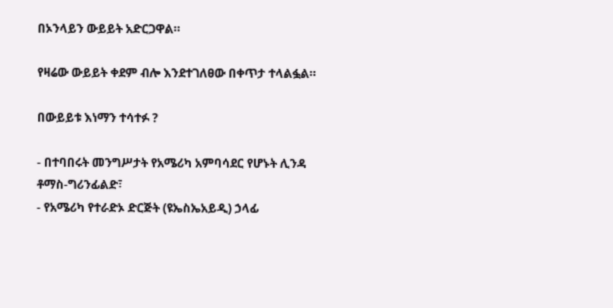በኦንላይን ውይይት አድርጋዋል።

የዛሬው ውይይት ቀደም ብሎ እንደተገለፀው በቀጥታ ተላልፏል።

በውይይቱ እነማን ተሳተፉ ?

- በተባበሩት መንግሥታት የአሜሪካ አምባሳደር የሆኑት ሊንዳ ቶማስ-ግሪንፊልድ፣
- የአሜሪካ የተራድኦ ድርጅት (ዩኤስኤአይዲ) ኃላፊ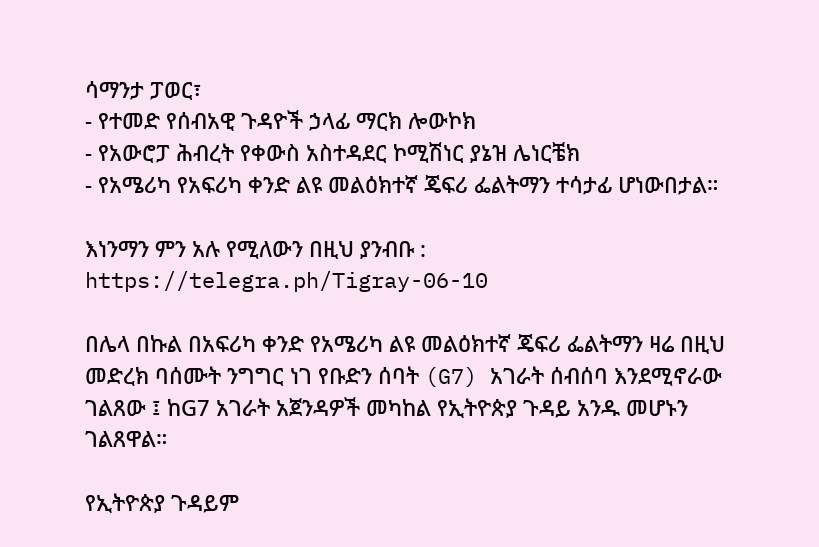ሳማንታ ፓወር፣
- የተመድ የሰብአዊ ጉዳዮች ኃላፊ ማርክ ሎውኮክ
- የአውሮፓ ሕብረት የቀውስ አስተዳደር ኮሚሽነር ያኔዝ ሌነርቼክ
- የአሜሪካ የአፍሪካ ቀንድ ልዩ መልዕክተኛ ጄፍሪ ፌልትማን ተሳታፊ ሆነውበታል።

እነንማን ምን አሉ የሚለውን በዚህ ያንብቡ : https://telegra.ph/Tigray-06-10

በሌላ በኩል በአፍሪካ ቀንድ የአሜሪካ ልዩ መልዕክተኛ ጄፍሪ ፌልትማን ዛሬ በዚህ መድረክ ባሰሙት ንግግር ነገ የቡድን ሰባት (G7) አገራት ሰብሰባ እንደሚኖራው ገልጸው ፤ ከG7 አገራት አጀንዳዎች መካከል የኢትዮጵያ ጉዳይ አንዱ መሆኑን ገልጸዋል።

የኢትዮጵያ ጉዳይም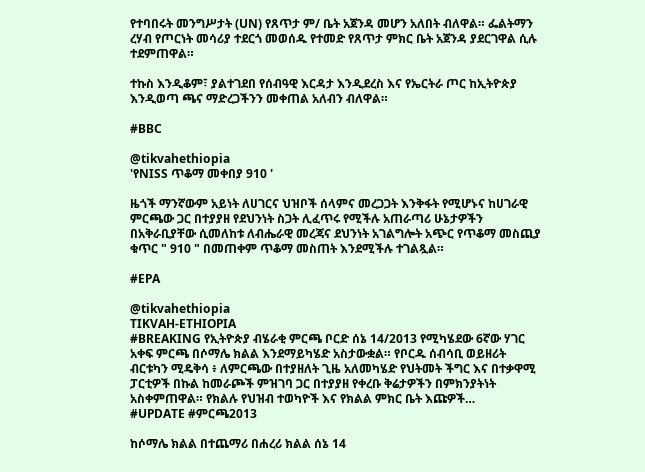የተባበሩት መንግሥታት (UN) የጸጥታ ም/ ቤት አጀንዳ መሆን አለበት ብለዋል። ፌልትማን ረሃብ የጦርነት መሳሪያ ተደርጎ መወሰዱ የተመድ የጸጥታ ምክር ቤት አጀንዳ ያደርገዋል ሲሉ ተደምጠዋል።

ተኩስ እንዲቆም፣ ያልተገደበ የሰብዓዊ እርዳታ እንዲደረስ እና የኤርትራ ጦር ከኢትዮጵያ እንዲወጣ ጫና ማድረጋችንን መቀጠል አለብን ብለዋል።

#BBC

@tikvahethiopia
'የNISS ጥቆማ መቀበያ 910 '

ዜጎች ማንኛውም አይነት ለሀገርና ህዝቦች ሰላምና መረጋጋት እንቅፋት የሚሆኑና ከሀገራዊ ምርጫው ጋር በተያያዘ የደህንነት ስጋት ሊፈጥሩ የሚችሉ አጠራጣሪ ሁኔታዎችን በአቅራቢያቸው ሲመለከቱ ለብሔራዊ መረጃና ደህንነት አገልግሎት አጭር የጥቆማ መስጪያ ቁጥር " 910 " በመጠቀም ጥቆማ መስጠት እንደሚችሉ ተገልጿል።

#EPA

@tikvahethiopia
TIKVAH-ETHIOPIA
#BREAKING የኢትዮጵያ ብሄራቂ ምርጫ ቦርድ ሰኔ 14/2013 የሚካሄደው 6ኛው ሃገር አቀፍ ምርጫ በሶማሌ ክልል እንደማይካሄድ አስታውቋል። የቦርዱ ሰብሳቢ ወይዘሪት ብርቱካን ሚዴቅሳ ፥ ለምርጫው በተያዘለት ጊዜ አለመካሄድ የህትመት ችግር እና በተቃዋሚ ፓርቲዎች በኩል ከመራጮች ምዝገባ ጋር በተያያዘ የቀረቡ ቅሬታዎችን በምክንያትነት አስቀምጠዋል። የክልሉ የህዝብ ተወካዮች እና የክልል ምክር ቤት እጩዎች…
#UPDATE #ምርጫ2013

ከሶማሌ ክልል በተጨማሪ በሐረሪ ክልል ሰኔ 14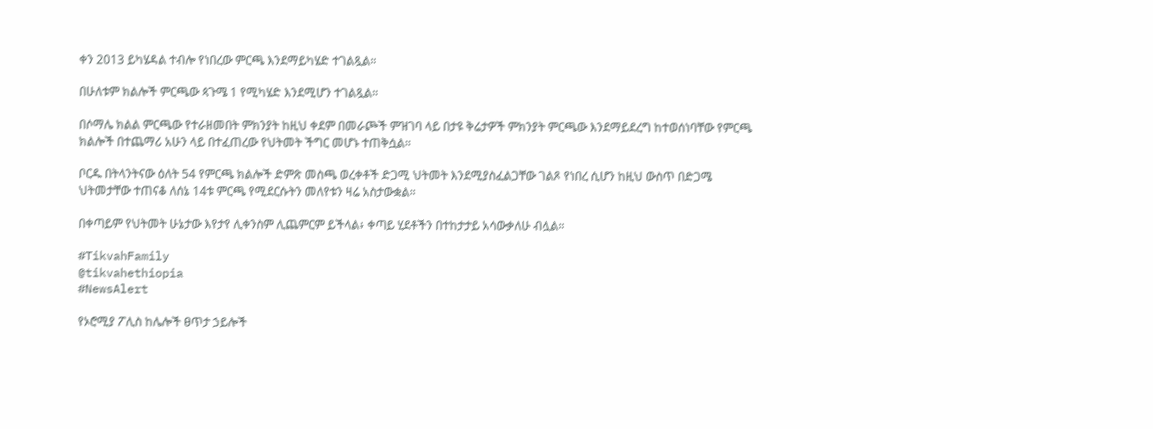ቀን 2013 ይካሄዳል ተብሎ የነበረው ምርጫ እንደማይካሄድ ተገልጿል።

በሁለቱም ክልሎች ምርጫው ጳጉሜ 1 የሚካሄድ እንደሚሆን ተገልጿል።

በሶማሌ ክልል ምርጫው የተራዘመበት ምክንያት ከዚህ ቀደም በመራጮች ምዝገባ ላይ በታዩ ቅሬታዎች ምክንያት ምርጫው እንደማይደረግ ከተወሰነባቸው የምርጫ ክልሎች በተጨማሪ አሁን ላይ በተፈጠረው የህትመት ችግር መሆኑ ተጠቅሷል።

ቦርዱ በትላንትናው ዕለት 54 የምርጫ ክልሎች ድምጽ መስጫ ወረቀቶች ድጋሚ ህትመት እንደሚያስፈልጋቸው ገልጾ የነበረ ሲሆን ከዚህ ውስጥ በድጋሜ ህትመታቸው ተጠናቆ ለሰኔ 14ቱ ምርጫ የሚደርሱትን መለየቱን ዛሬ አስታውቋል።

በቀጣይም የህትመት ሁኔታው እየታየ ሊቀንስም ሊጨምርም ይችላል፥ ቀጣይ ሂደቶችን በተከታታይ አሳውቃለሁ ብሏል።

#TikvahFamily
@tikvahethiopia
#NewsAlert

የኦሮሚያ ፖሊስ ከሌሎች ፀጥታ ኃይሎች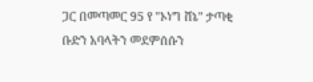ጋር በመጣመር 95 የ "ኦነግ ሸኔ" ታጣቂ ቡድን አባላትን መደምሰሱን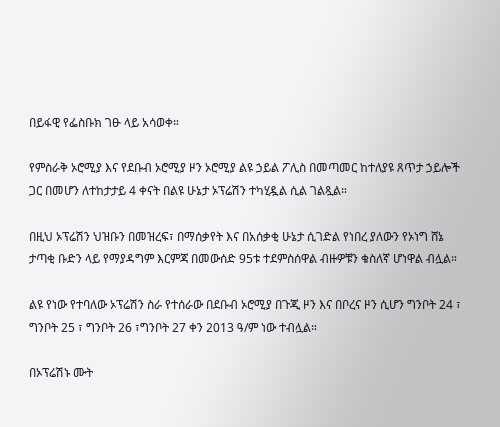በይፋዊ የፌስቡክ ገፁ ላይ አሳወቀ።

የምስራቅ ኦሮሚያ እና የደቡብ ኦሮሚያ ዞን ኦሮሚያ ልዩ ኃይል ፖሊስ በመጣመር ከተለያዩ ጸጥታ ኃይሎች ጋር በመሆን ለተከታታይ 4 ቀናት በልዩ ሁኔታ ኦፕሬሽን ተካሂዷል ሲል ገልጿል።

በዚህ ኦፕሬሽን ህዝቡን በመዝረፍ፣ በማሰቃየት እና በአሰቃቂ ሁኔታ ሲገድል የነበረ ያለውን የኦነግ ሸኔ ታጣቂ ቡድን ላይ የማያዳግም እርምጃ በመውሰድ 95ቱ ተደምስሰዋል ብዙዎቹን ቁስለኛ ሆነዋል ብሏል።

ልዩ የነው የተባለው ኦፕሬሽን ስራ የተሰራው በደቡብ ኦሮሚያ በጉጂ ዞን እና በቦረና ዞን ሲሆን ግንቦት 24 ፣ ግንቦት 25 ፣ ግንቦት 26 ፣ግንቦት 27 ቀን 2013 ዓ/ም ነው ተብሏል።

በኦፕሬሽኑ ሙት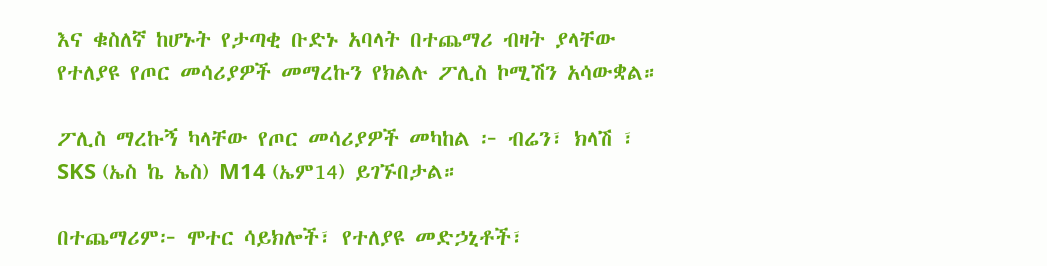እና ቁስለኛ ከሆኑት የታጣቂ ቡድኑ አባላት በተጨማሪ ብዛት ያላቸው የተለያዩ የጦር መሳሪያዎች መማረኩን የክልሉ ፖሊስ ኮሚሽን አሳውቋል።

ፖሊስ ማረኩኝ ካላቸው የጦር መሳሪያዎች መካከል ፦ ብሬን፣ ክላሽ ፣ SKS (ኤስ ኬ ኤስ) M14 (ኤም14) ይገኙበታል።

በተጨማሪም፦ ሞተር ሳይክሎች፣ የተለያዩ መድኃኒቶች፣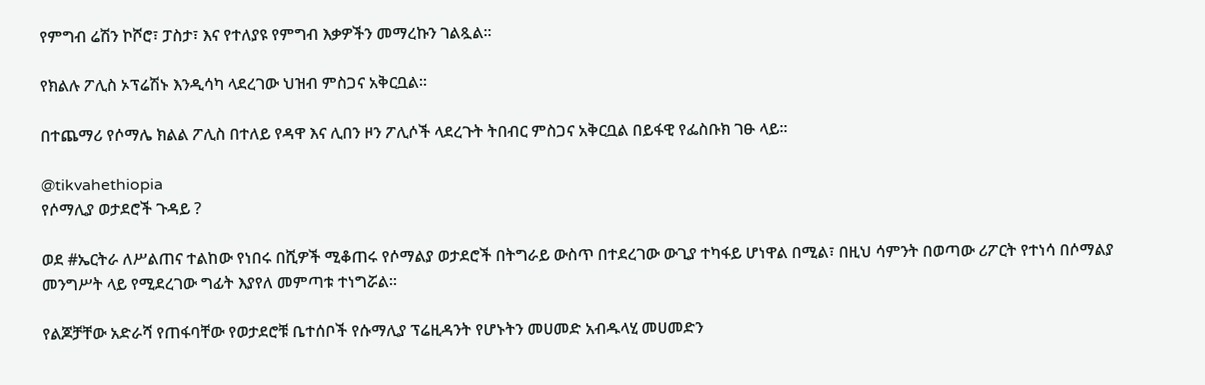የምግብ ሬሽን ኮሾሮ፣ ፓስታ፣ እና የተለያዩ የምግብ እቃዎችን መማረኩን ገልጿል።

የክልሉ ፖሊስ ኦፕሬሽኑ እንዲሳካ ላደረገው ህዝብ ምስጋና አቅርቧል።

በተጨማሪ የሶማሌ ክልል ፖሊስ በተለይ የዳዋ እና ሊበን ዞን ፖሊሶች ላደረጉት ትበብር ምስጋና አቅርቧል በይፋዊ የፌስቡክ ገፁ ላይ።

@tikvahethiopia
የሶማሊያ ወታደሮች ጉዳይ ?

ወደ #ኤርትራ ለሥልጠና ተልከው የነበሩ በሺዎች ሚቆጠሩ የሶማልያ ወታደሮች በትግራይ ውስጥ በተደረገው ውጊያ ተካፋይ ሆነዋል በሚል፣ በዚህ ሳምንት በወጣው ሪፖርት የተነሳ በሶማልያ መንግሥት ላይ የሚደረገው ግፊት እያየለ መምጣቱ ተነግሯል፡፡

የልጆቻቸው አድራሻ የጠፋባቸው የወታደሮቹ ቤተሰቦች የሱማሊያ ፕሬዚዳንት የሆኑትን መሀመድ አብዱላሂ መሀመድን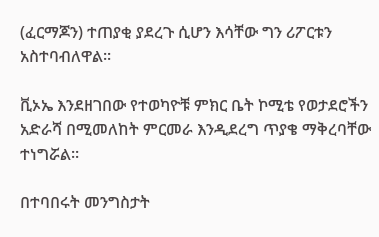(ፈርማጆን) ተጠያቂ ያደረጉ ሲሆን እሳቸው ግን ሪፖርቱን አስተባብለዋል፡፡

ቪኦኤ እንደዘገበው የተወካዮቹ ምክር ቤት ኮሚቴ የወታደሮችን አድራሻ በሚመለከት ምርመራ እንዲደረግ ጥያቄ ማቅረባቸው ተነግሯል፡፡

በተባበሩት መንግስታት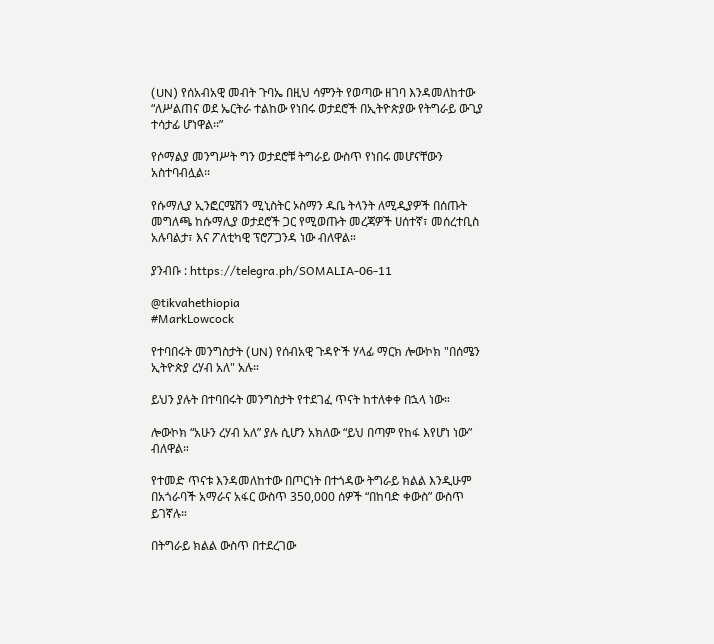(UN) የሰአብአዊ መብት ጉባኤ በዚህ ሳምንት የወጣው ዘገባ እንዳመለከተው “ለሥልጠና ወደ ኤርትራ ተልከው የነበሩ ወታደሮች በኢትዮጵያው የትግራይ ውጊያ ተሳታፊ ሆነዋል፡፡”

የሶማልያ መንግሥት ግን ወታደሮቹ ትግራይ ውስጥ የነበሩ መሆናቸውን አስተባብሏል፡፡

የሱማሊያ ኢንፎርሜሽን ሚኒስትር ኦስማን ዱቤ ትላንት ለሚዲያዎች በሰጡት መግለጫ ከሱማሊያ ወታደሮች ጋር የሚወጡት መረጃዎች ሀሰተኛ፣ መሰረተቢስ አሉባልታ፣ እና ፖለቲካዊ ፕሮፖጋንዳ ነው ብለዋል።

ያንብቡ : https://telegra.ph/SOMALIA-06-11

@tikvahethiopia
#MarkLowcock

የተባበሩት መንግስታት (UN) የሰብአዊ ጉዳዮች ሃላፊ ማርክ ሎውኮክ "በሰሜን ኢትዮጵያ ረሃብ አለ" አሉ።

ይህን ያሉት በተባበሩት መንግስታት የተደገፈ ጥናት ከተለቀቀ በኋላ ነው።

ሎውኮክ “አሁን ረሃብ አለ” ያሉ ሲሆን አክለው “ይህ በጣም የከፋ እየሆነ ነው” ብለዋል።

የተመድ ጥናቱ እንዳመለከተው በጦርነት በተጎዳው ትግራይ ክልል እንዲሁም በአጎራባች አማራና አፋር ውስጥ 350,000 ሰዎች “በከባድ ቀውስ” ውስጥ ይገኛሉ።

በትግራይ ክልል ውስጥ በተደረገው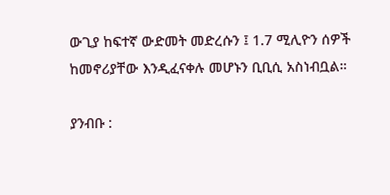ውጊያ ከፍተኛ ውድመት መድረሱን ፤ 1.7 ሚሊዮን ሰዎች ከመኖሪያቸው እንዲፈናቀሉ መሆኑን ቢቢሲ አስነብቧል።

ያንብቡ :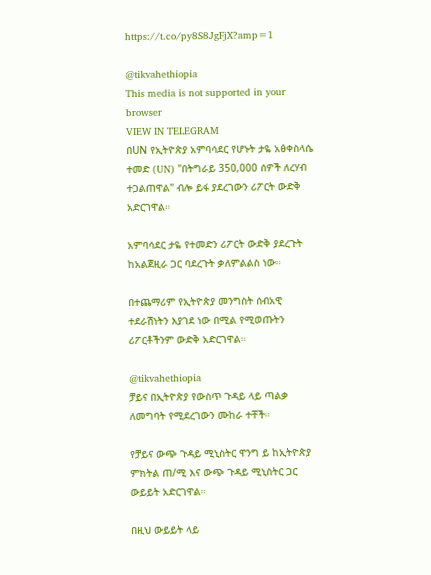https://t.co/py8S8JgFjX?amp=1

@tikvahethiopia
This media is not supported in your browser
VIEW IN TELEGRAM
በUN የኢትዮጵያ አምባሳደር የሆኑት ታዬ አፅቀስላሴ ተመድ (UN) "በትግራይ 350,000 ሰዎች ለረሃብ ተጋልጠዋል" ብሎ ይፋ ያደረገውን ሪፖርት ውድቅ አድርገዋል።

አምባሳደር ታዬ የተመድን ሪፖርት ውድቅ ያደረጉት ከአልጀዚራ ጋር ባደረጉት ቃለምልልስ ነው።

በተጨማሪም የኢትዮጵያ መንግስት ሰብአዊ ተደራሽነትን እያገደ ነው በሚል የሚወጡትን ሪፖርቶችንም ውድቅ አድርገዋል።

@tikvahethiopia
ቻይና በኢትዮጵያ የውስጥ ጉዳይ ላይ ጣልቃ ለመግባት የሚደረገውን ሙከራ ተቸች።

የቻይና ውጭ ጉዳይ ሚኒስትር ዋንግ ይ ከኢትዮጵያ ምክትል ጠ/ሚ እና ውጭ ጉዳይ ሚኒስትር ጋር ውይይት አድርገዋል።

በዚህ ውይይት ላይ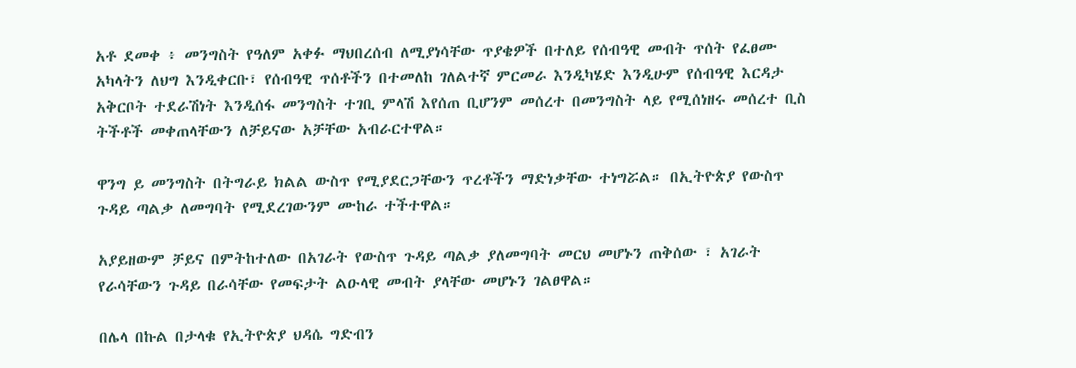አቶ ደመቀ ፥ መንግስት የዓለም አቀፉ ማህበረሰብ ለሚያነሳቸው ጥያቄዎች በተለይ የሰብዓዊ መብት ጥሰት የፈፀሙ አካላትን ለህግ እንዲቀርቡ፣ የሰብዓዊ ጥሰቶችን በተመለከ ገለልተኛ ምርመራ እንዲካሄድ እንዲሁም የሰብዓዊ እርዳታ አቅርቦት ተደራሽነት እንዲሰፋ መንግስት ተገቢ ምላሽ እየሰጠ ቢሆንም መሰረተ በመንግስት ላይ የሚሰነዘሩ መሰረተ ቢስ ትችቶች መቀጠላቸውን ለቻይናው አቻቸው አብራርተዋል።

ዋንግ ይ መንግስት በትግራይ ክልል ውስጥ የሚያደርጋቸውን ጥረቶችን ማድነቃቸው ተነግሯል። በኢትዮጵያ የውስጥ ጉዳይ ጣልቃ ለመግባት የሚደረገውንም ሙከራ ተችተዋል።

አያይዘውም ቻይና በምትከተለው በአገራት የውስጥ ጉዳይ ጣልቃ ያለመግባት መርህ መሆኑን ጠቅሰው ፣ አገራት የራሳቸውን ጉዳይ በራሳቸው የመፍታት ልዑላዊ መብት ያላቸው መሆኑን ገልፀዋል።

በሌላ በኩል በታላቁ የኢትዮጵያ ህዳሴ ግድብን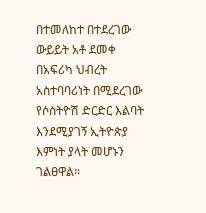በተመለከተ በተደረገው ውይይት አቶ ደመቀ በአፍሪካ ህብረት አስተባባሪነት በሚደረገው የሶስትዮሽ ድርድር እልባት እንደሚያገኝ ኢትዮጵያ እምነት ያላት መሆኑን ገልፀዋል።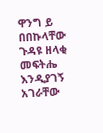ዋንግ ይ በበኩላቸው ጉዳዩ ዘላቂ መፍትሔ እንዲያገኝ አገራቸው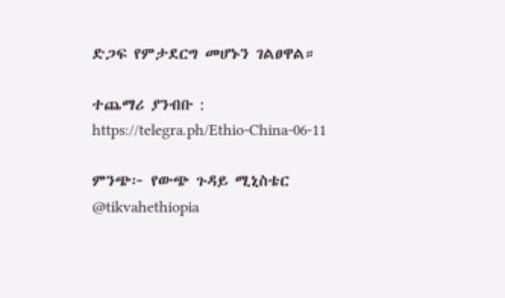ድጋፍ የምታደርግ መሆኑን ገልፀዋል።

ተጨማሪ ያንብቡ : https://telegra.ph/Ethio-China-06-11

ምንጭ፦ የውጭ ጉዳይ ሚኒስቴር
@tikvahethiopia